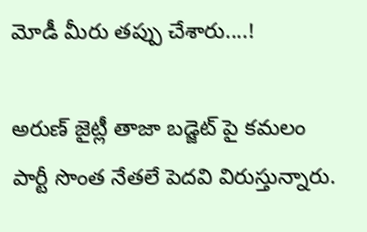మోడీ మీరు తప్పు చేశారు....!

అరుణ్ జైట్లీ తాజా బడ్జెట్ పై కమలం పార్టీ సొంత నేతలే పెదవి విరుస్తున్నారు.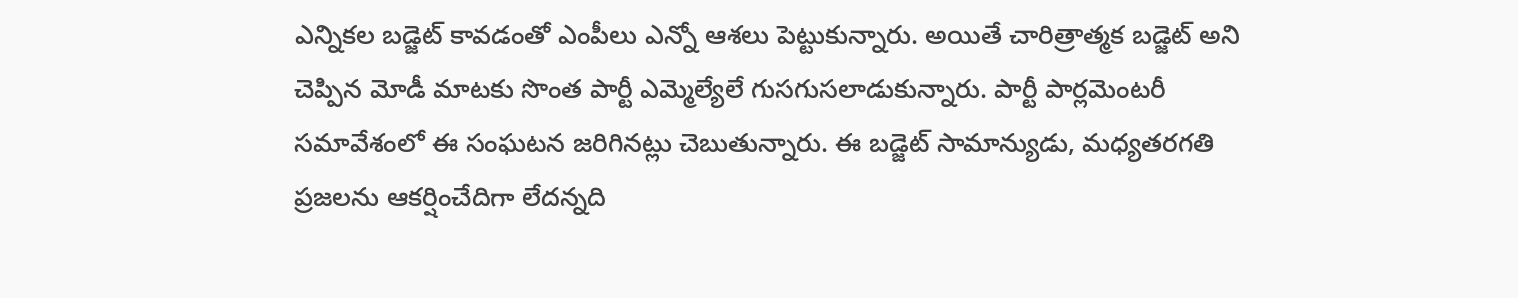ఎన్నికల బడ్జెట్ కావడంతో ఎంపీలు ఎన్నో ఆశలు పెట్టుకున్నారు. అయితే చారిత్రాత్మక బడ్జెట్ అని చెప్పిన మోడీ మాటకు సొంత పార్టీ ఎమ్మెల్యేలే గుసగుసలాడుకున్నారు. పార్టీ పార్లమెంటరీ సమావేశంలో ఈ సంఘటన జరిగినట్లు చెబుతున్నారు. ఈ బడ్జెట్ సామాన్యుడు, మధ్యతరగతి ప్రజలను ఆకర్షించేదిగా లేదన్నది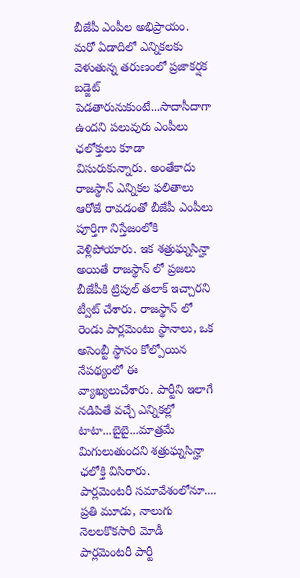బీజేపీ ఎంపీల అభిప్రాయం. మరో ఏడాదిలో ఎన్నికలకు వెళుతున్న తరుణంలో ప్రజాకర్షక బడ్జెట్ పెడతారునుకుంటే...సాదాసీదాగా ఉందని పలువురు ఎంపీలు ఛలోక్తులు కూడా విసురుకున్నారు. అంతేకాదు రాజస్థాన్ ఎన్నికల ఫలితాలు ఆరోజే రావడంతో బీజేపీ ఎంపీలు పూర్తిగా నిస్తేజంలోకి వెళ్లిపోయారు. ఇక శత్రుఘ్నసిన్హా అయితే రాజస్థాన్ లో ప్రజలు బీజేపీకి ట్రిపుల్ తలాక్ ఇచ్చారని ట్వీట్ చేశారు. రాజస్థాన్ లో రెండు పార్లమెంటు స్థానాలు, ఒక అసెంబ్టీ స్థానం కోల్పోయిన నేపథ్యంలో ఈ వ్యాఖ్యలుచేశారు. పార్టీని ఇలాగే నడిపితే వచ్చే ఎన్నికల్లో టాటా...బైబై...మాత్రమే మిగులుతుందని శత్రుఘ్నసిన్హా ఛలోక్తి విసిరారు.
పార్లమెంటరీ సమావేశంలోనూ....
ప్రతి మూడు, నాలుగు నెలలకొకసారి మోడీ పార్లమెంటరీ పార్టీ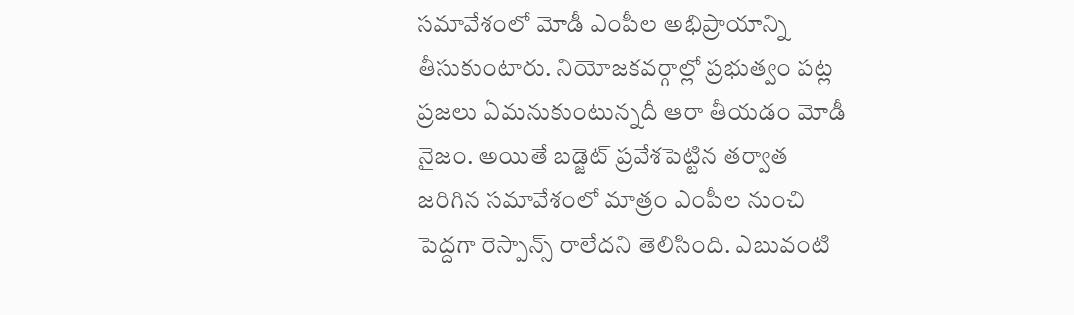సమావేశంలో మోడీ ఎంపీల అభిప్రాయాన్ని తీసుకుంటారు. నియోజకవర్గాల్లో ప్రభుత్వం పట్ల ప్రజలు ఏమనుకుంటున్నదీ ఆరా తీయడం మోడీ నైజం. అయితే బడ్జెట్ ప్రవేశపెట్టిన తర్వాత జరిగిన సమావేశంలో మాత్రం ఎంపీల నుంచి పెద్దగా రెస్పాన్స్ రాలేదని తెలిసింది. ఎబువంటి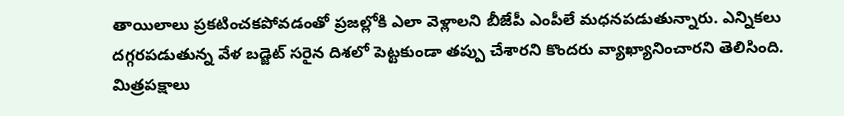తాయిలాలు ప్రకటించకపోవడంతో ప్రజల్లోకి ఎలా వెళ్లాలని బీజేపీ ఎంపీలే మధనపడుతున్నారు. ఎన్నికలు దగ్గరపడుతున్న వేళ బడ్జెట్ సరైన దిశలో పెట్టకుండా తప్పు చేశారని కొందరు వ్యాఖ్యానించారని తెలిసింది.
మిత్రపక్షాలు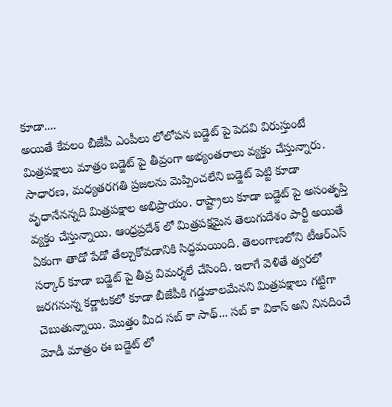కూడా....
అయితే కేవలం బీజేపీ ఎంపీలు లోలోపన బడ్జెట్ పై పెదవి విరుస్తుంటే మిత్రపక్షాలు మాత్రం బడ్జెట్ పై తీవ్రంగా అభ్యంతరాలు వ్యక్తం చేస్తున్నారు. సాధారణ, మధ్యతరగతి ప్రజలను మెప్పించలేని బడ్జెట్ పెట్టి కూడా వృధానేనన్నది మిత్రపక్షాల అభిప్రాయం. రాష్ట్రాలు కూడా బడ్జెట్ పై అసంతృప్తి వ్యక్తం చేస్తున్నాయి. ఆంధ్రప్రదేశ్ లో మిత్రపక్షమైన తెలుగుదేశం పార్టీ అయితే ఏకంగా తాడో పేడో తేల్చుకోవడానికి సిద్ధమయింది. తెలంగాణలోని టీఆర్ఎస్ సర్కార్ కూడా బడ్జెట్ పై తీవ్ర విమర్శలే చేసింది. ఇలాగే వెళితే త్వరలో జరగనున్న కర్ణాటకలో కూడా బీజేపీకి గడ్డుకాలమేనని మిత్రపక్షాలు గట్టిగా చెబుతున్నాయి. మొత్తం మీద సబ్ కా సాథ్... సబ్ కా వికాస్ అని నినదించే మోడీ మాత్రం ఈ బడ్జెట్ లో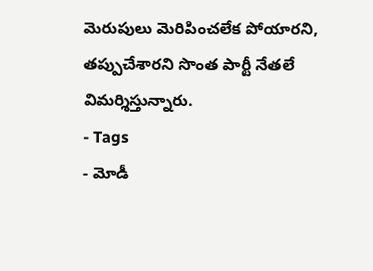మెరుపులు మెరిపించలేక పోయారని, తప్పుచేశారని సొంత పార్టీ నేతలే విమర్శిస్తున్నారు.
- Tags
- మోడీ